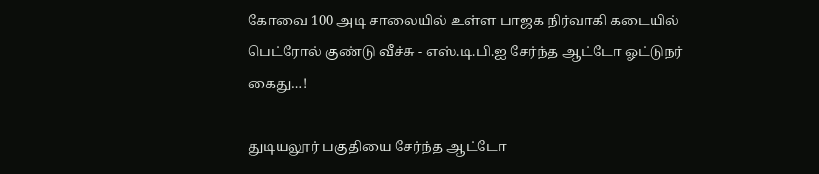கோவை 100 அடி சாலையில் உள்ள பாஜக நிர்வாகி கடையில் பெட்ரோல் குண்டு வீச்சு - எஸ்.டி.பி.ஐ சேர்ந்த ஆட்டோ ஓட்டுநர் கைது…!

துடியலூர் பகுதியை சேர்ந்த ஆட்டோ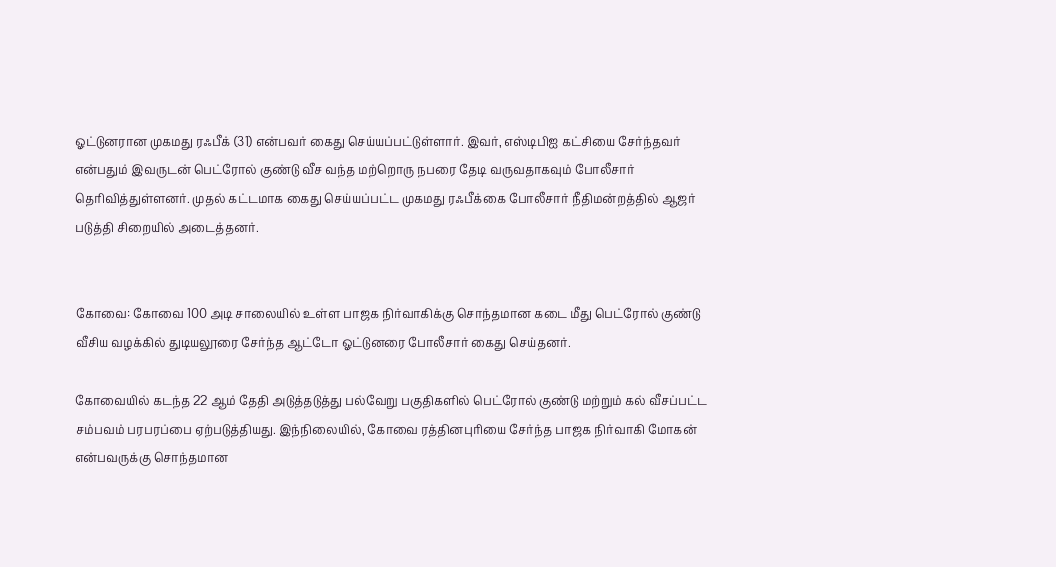ஓட்டுனரான முகமது ரஃபீக் (31) என்பவர் கைது செய்யப்பட்டுள்ளார். இவர், எஸ்டிபிஐ கட்சியை சேர்ந்தவர் என்பதும் இவருடன் பெட்ரோல் குண்டு வீச வந்த மற்றொரு நபரை தேடி வருவதாகவும் போலீசார் தெரிவித்துள்ளனர். முதல் கட்டமாக கைது செய்யப்பட்ட முகமது ரஃபீக்கை போலீசார் நீதிமன்றத்தில் ஆஜர் படுத்தி சிறையில் அடைத்தனர்.


கோவை: கோவை 100 அடி சாலையில் உள்ள பாஜக நிர்வாகிக்கு சொந்தமான கடை மீது பெட்ரோல் குண்டு வீசிய வழக்கில் துடியலூரை சேர்ந்த ஆட்டோ ஓட்டுனரை போலீசார் கைது செய்தனர்.

கோவையில் கடந்த 22 ஆம் தேதி அடுத்தடுத்து பல்வேறு பகுதிகளில் பெட்ரோல் குண்டு மற்றும் கல் வீசப்பட்ட சம்பவம் பரபரப்பை ஏற்படுத்தியது. இந்நிலையில், கோவை ரத்தினபுரியை சேர்ந்த பாஜக நிர்வாகி மோகன் என்பவருக்கு சொந்தமான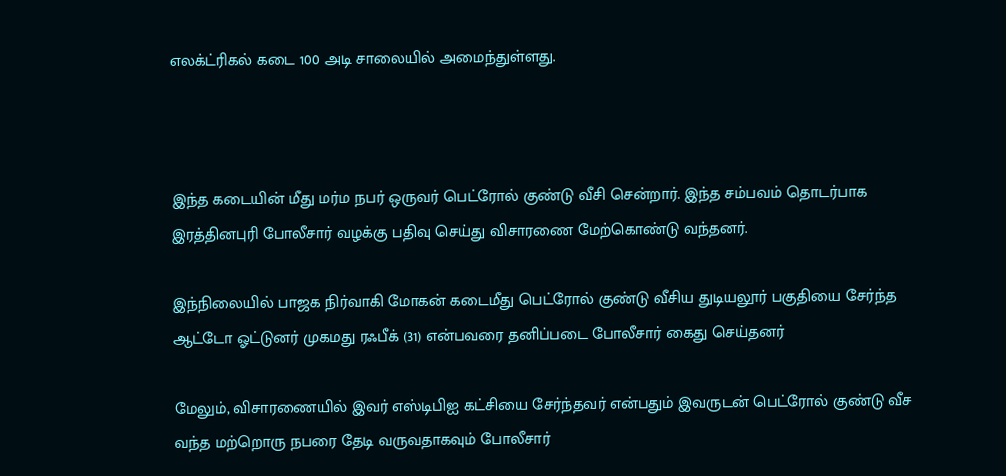எலக்ட்ரிகல் கடை 100 அடி சாலையில் அமைந்துள்ளது.



இந்த கடையின் மீது மர்ம நபர் ஒருவர் பெட்ரோல் குண்டு வீசி சென்றார். இந்த சம்பவம் தொடர்பாக இரத்தினபுரி போலீசார் வழக்கு பதிவு செய்து விசாரணை மேற்கொண்டு வந்தனர்.

இந்நிலையில் பாஜக நிர்வாகி மோகன் கடைமீது பெட்ரோல் குண்டு வீசிய துடியலூர் பகுதியை சேர்ந்த ஆட்டோ ஓட்டுனர் முகமது ரஃபீக் (31) என்பவரை தனிப்படை போலீசார் கைது செய்தனர்

மேலும், விசாரணையில் இவர் எஸ்டிபிஐ கட்சியை சேர்ந்தவர் என்பதும் இவருடன் பெட்ரோல் குண்டு வீச வந்த மற்றொரு நபரை தேடி வருவதாகவும் போலீசார்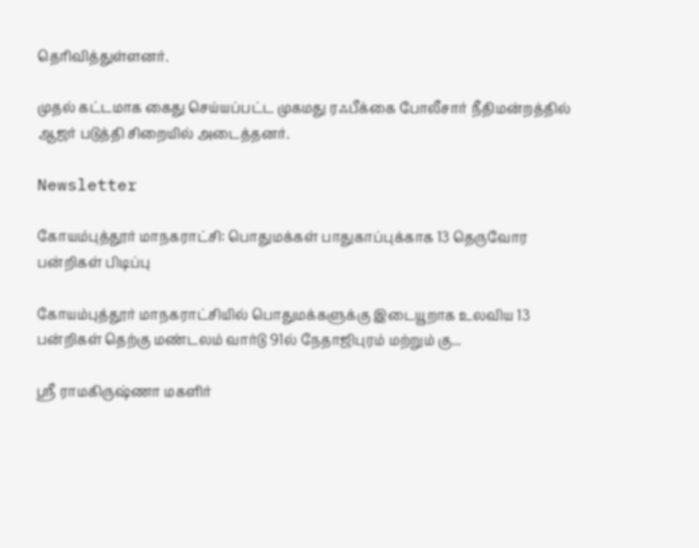தெரிவித்துள்ளனர்.

முதல் கட்டமாக கைது செய்யப்பட்ட முகமது ரஃபீக்கை போலீசார் நீதிமன்றத்தில் ஆஜர் படுத்தி சிறையில் அடைத்தனர்.

Newsletter

கோயம்புத்தூர் மாநகராட்சி: பொதுமக்கள் பாதுகாப்புக்காக 13 தெருவோர பன்றிகள் பிடிப்பு

கோயம்புத்தூர் மாநகராட்சியில் பொதுமக்களுக்கு இடையூறாக உலவிய 13 பன்றிகள் தெற்கு மண்டலம் வார்டு 91ல் நேதாஜிபுரம் மற்றும் கு...

ஸ்ரீ ராமகிருஷ்ணா மகளிர்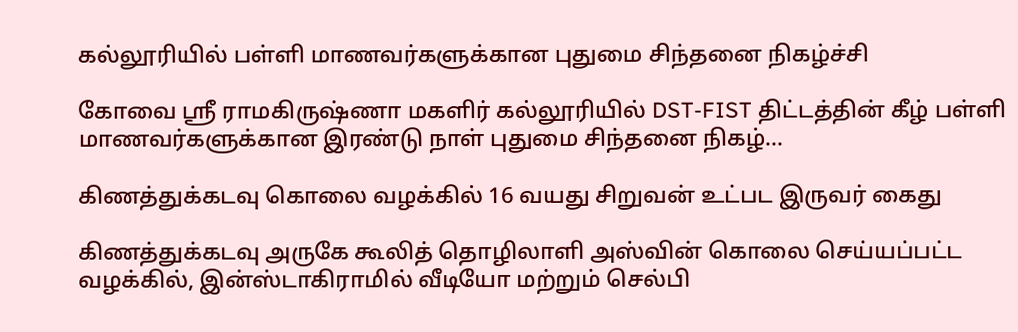கல்லூரியில் பள்ளி மாணவர்களுக்கான புதுமை சிந்தனை நிகழ்ச்சி

கோவை ஸ்ரீ ராமகிருஷ்ணா மகளிர் கல்லூரியில் DST-FIST திட்டத்தின் கீழ் பள்ளி மாணவர்களுக்கான இரண்டு நாள் புதுமை சிந்தனை நிகழ்...

கிணத்துக்கடவு கொலை வழக்கில் 16 வயது சிறுவன் உட்பட இருவர் கைது

கிணத்துக்கடவு அருகே கூலித் தொழிலாளி அஸ்வின் கொலை செய்யப்பட்ட வழக்கில், இன்ஸ்டாகிராமில் வீடியோ மற்றும் செல்பி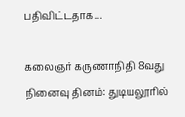பதிவிட்டதாக...

கலைஞர் கருணாநிதி 8வது நினைவு தினம்: துடியலூரில்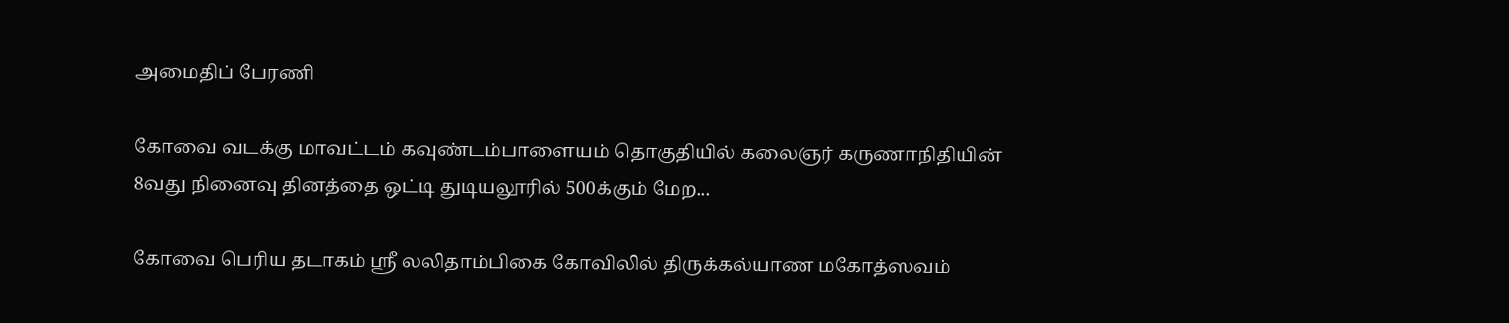அமைதிப் பேரணி

கோவை வடக்கு மாவட்டம் கவுண்டம்பாளையம் தொகுதியில் கலைஞர் கருணாநிதியின் 8வது நினைவு தினத்தை ஒட்டி துடியலூரில் 500க்கும் மேற...

கோவை பெரிய தடாகம் ஸ்ரீ லலிதாம்பிகை கோவிலில் திருக்கல்யாண மகோத்ஸவம்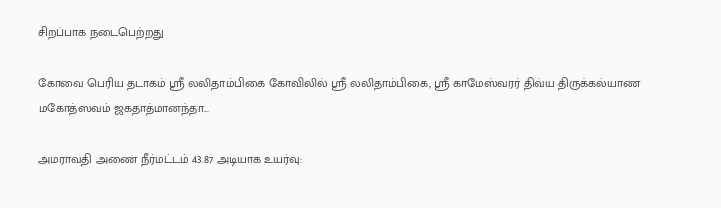சிறப்பாக நடைபெற்றது

கோவை பெரிய தடாகம் ஸ்ரீ லலிதாம்பிகை கோவிலில் ஸ்ரீ லலிதாம்பிகை, ஸ்ரீ காமேஸ்வரர் திவ்ய திருக்கல்யாண மகோத்ஸவம் ஜகதாத்மானந்தா...

அமராவதி அணை நீர்மட்டம் 43.87 அடியாக உயர்வு: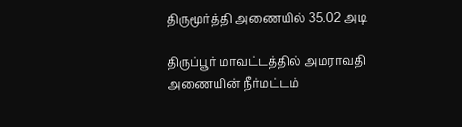திருமூர்த்தி அணையில் 35.02 அடி

திருப்பூர் மாவட்டத்தில் அமராவதி அணையின் நீர்மட்டம்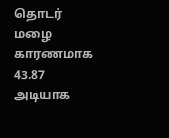தொடர் மழை காரணமாக 43.87 அடியாக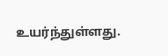உயர்ந்துள்ளது.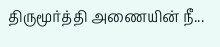திருமூர்த்தி அணையின் நீ...